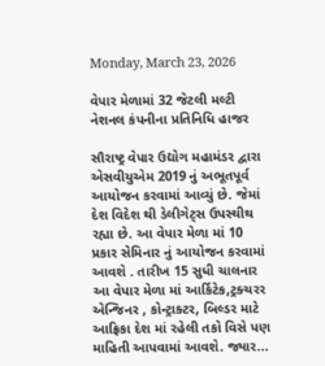Monday, March 23, 2026

વેપાર મેળામાં 32 જેટલી મલ્ટી નેશનલ કંપનીના પ્રતિનિધિ હાજર

સૌરાષ્ટ્ર વેપાર ઉદ્યોગ મહામંડર દ્વારા એસવીયુએમ 2019 નું અભૂતપૂર્વ આયોજન કરવામાં આવ્યું છે. જેમાં દેશ વિદેશ થી ડેલીગેટ્સ ઉપસ્થીથ રહ્યા છે. આ વેપાર મેળા માં 10 પ્રકાર સેમિનાર નું આયોજન કરવામાં આવશે . તારીખ 15 સુધી ચાલનાર આ વેપાર મેળા માં આર્કિટેક,ટ્રક્ચરર એન્જિનર , કોન્ટ્રાક્ટર, બિલ્ડર માટે આફ્રિકા દેશ માં રહેલી તકો વિસે પણ માહિતી આપવામાં આવશે. જ્યાર...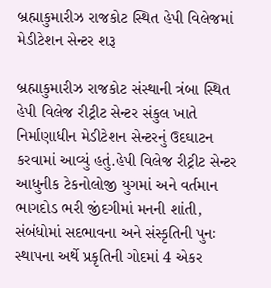બ્રહ્માકુમારીઝ રાજકોટ સ્થિત હેપી વિલેજમાં મેડીટેશન સેન્ટર શરૂ

બ્રહ્માકુમારીઝ રાજકોટ સંસ્થાની ત્રંબા સ્થિત હેપી વિલેજ રીટ્રીટ સેન્ટર સંકુલ ખાતે નિર્માણાધીન મેડીટેશન સેન્ટરનું ઉદઘાટન કરવામાં આવ્યું હતું.હેપી વિલેજ રીટ્રીટ સેન્ટર આધુનીક ટેકનોલોજી યુગમાં અને વર્તમાન ભાગદોડ ભરી જીંદગીમાં મનની શાંતી, સંબંધોમાં સદભાવના અને સંસ્કૃતિની પુનઃ સ્થાપના અર્થે પ્રકૃતિની ગોદમાં 4 એકર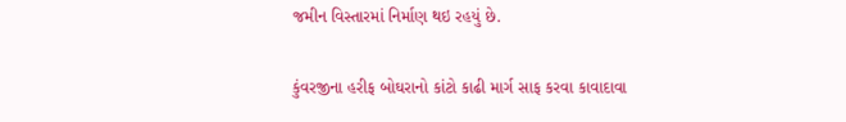જમીન વિસ્તારમાં નિર્માણ થઇ રહયું છે.

કુંવરજીના હરીફ બોઘરાનો કાંટો કાઢી માર્ગ સાફ કરવા કાવાદાવા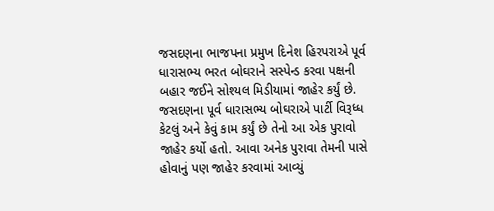જસદણના ભાજપના પ્રમુખ દિનેશ હિરપરાએ પૂર્વ ધારાસભ્ય ભરત બોઘરાને સસ્પેન્ડ કરવા પક્ષની બહાર જઈને સોશ્યલ મિડીયામાં જાહેર કર્યું છે. જસદણના પૂર્વ ધારાસભ્ય બોઘરાએ પાર્ટી વિરૂધ્ધ કેટલું અને કેવું કામ કર્યું છે તેનો આ એક પુરાવો જાહેર કર્યો હતો. આવા અનેક પુરાવા તેમની પાસે હોવાનું પણ જાહેર કરવામાં આવ્યું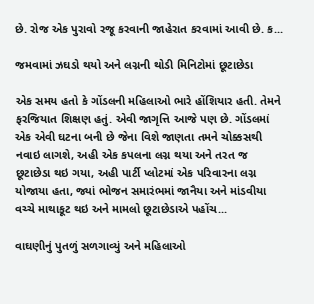છે. રોજ એક પુરાવો રજૂ કરવાની જાહેરાત કરવામાં આવી છે. ક...

જમવામાં ઝઘડો થયો અને લગ્નની થોડી મિનિટોમાં છૂટાછેડા

એક સમય હતો કે ગોંડલની મહિલાઓ ભારે હોંશિયાર હતી. તેમને ફરજિયાત શિક્ષણ હતું. એવી જાગૃત્તિ આજે પણ છે. ગોંડલમાં એક એવી ઘટના બની છે જેના વિશે જાણતા તમને ચોક્કસથી નવાઇ લાગશે, અહી એક કપલના લગ્ન થયા અને તરત જ છૂટાછેડા થઇ ગયા, અહી પાર્ટી પ્લોટમાં એક પરિવારના લગ્ન યોજાયા હતા, જ્યાં ભોજન સમારંભમાં જાનૈયા અને માંડવીયા વચ્ચે માથાકૂટ થઇ અને મામલો છૂટાછેડાએ પહોંચ...

વાઘણીનું પુતળું સળગાવ્યું અને મહિલાઓ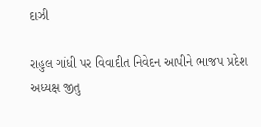દાઝી

રાહુલ ગાંધી પર વિવાદીત નિવેદન આપીને ભાજપ પ્રદેશ અધ્યક્ષ જીતુ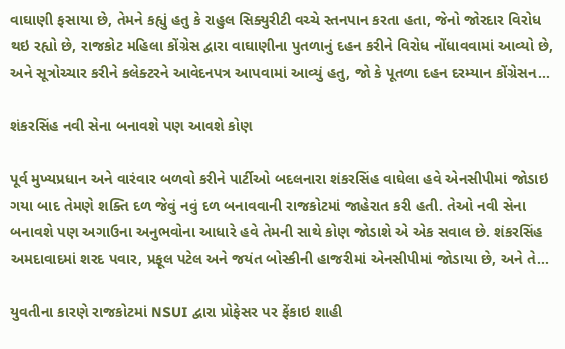વાઘાણી ફસાયા છે, તેમને કહ્યું હતુ કે રાહુલ સિક્યુરીટી વચ્ચે સ્તનપાન કરતા હતા, જેનો જોરદાર વિરોધ થઇ રહ્યો છે, રાજકોટ મહિલા કોંગ્રેસ દ્વારા વાઘાણીના પુતળાનું દહન કરીને વિરોધ નોંધાવવામાં આવ્યો છે, અને સૂત્રોચ્ચાર કરીને કલેક્ટરને આવેદનપત્ર આપવામાં આવ્યું હતુ, જો કે પૂતળા દહન દરમ્યાન કોંગ્રેસન...

શંકરસિંહ નવી સેના બનાવશે પણ આવશે કોણ

પૂર્વ મુખ્યપ્રધાન અને વારંવાર બળવો કરીને પાર્ટીઓ બદલનારા શંકરસિંહ વાઘેલા હવે એનસીપીમાં જોડાઇ ગયા બાદ તેમણે શક્તિ દળ જેવું નવું દળ બનાવવાની રાજકોટમાં જાહેરાત કરી હતી. તેઓ નવી સેના બનાવશે પણ અગાઉના અનુભવોના આધારે હવે તેમની સાથે કોણ જોડાશે એ એક સવાલ છે. શંકરસિંહ અમદાવાદમાં શરદ પવાર, પ્રફૂલ પટેલ અને જયંત બોસ્કીની હાજરીમાં એનસીપીમાં જોડાયા છે, અને તે...

યુવતીના કારણે રાજકોટમાં NSUI દ્વારા પ્રોફેસર પર ફેંકાઇ શાહી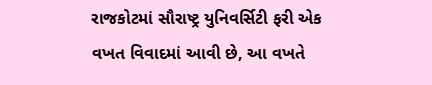રાજકોટમાં સૌરાષ્ટ્ર યુનિવર્સિટી ફરી એક વખત વિવાદમાં આવી છે, આ વખતે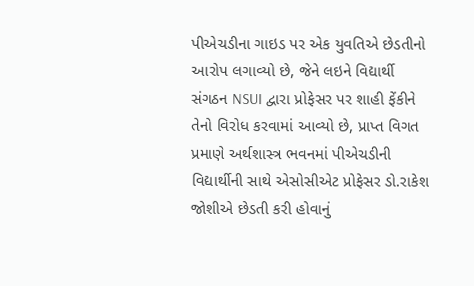પીએચડીના ગાઇડ પર એક યુવતિએ છેડતીનો આરોપ લગાવ્યો છે, જેને લઇને વિદ્યાર્થી સંગઠન NSUI દ્વારા પ્રોફેસર પર શાહી ફેંકીને તેનો વિરોધ કરવામાં આવ્યો છે, પ્રાપ્ત વિગત પ્રમાણે અર્થશાસ્ત્ર ભવનમાં પીએચડીની વિદ્યાર્થીની સાથે એસોસીએટ પ્રોફેસર ડો.રાકેશ જોશીએ છેડતી કરી હોવાનું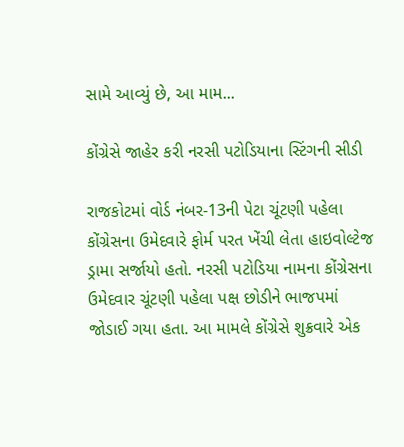સામે આવ્યું છે, આ મામ...

કોંગ્રેસે જાહેર કરી નરસી પટોડિયાના સ્ટિંગની સીડી

રાજકોટમાં વોર્ડ નંબર-13ની પેટા ચૂંટણી પહેલા કોંગ્રેસના ઉમેદવારે ફોર્મ પરત ખેંચી લેતા હાઇવોલ્ટેજ ડ્રામા સર્જાયો હતો. નરસી પટોડિયા નામના કોંગ્રેસના ઉમેદવાર ચૂંટણી પહેલા પક્ષ છોડીને ભાજપમાં જોડાઈ ગયા હતા. આ મામલે કોંગ્રેસે શુક્રવારે એક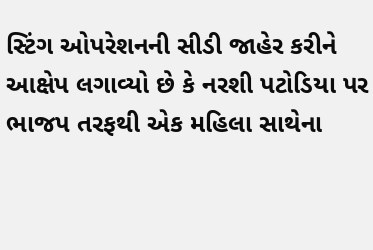સ્ટિંગ ઓપરેશનની સીડી જાહેર કરીને આક્ષેપ લગાવ્યો છે કે નરશી પટોડિયા પર ભાજપ તરફથી એક મહિલા સાથેના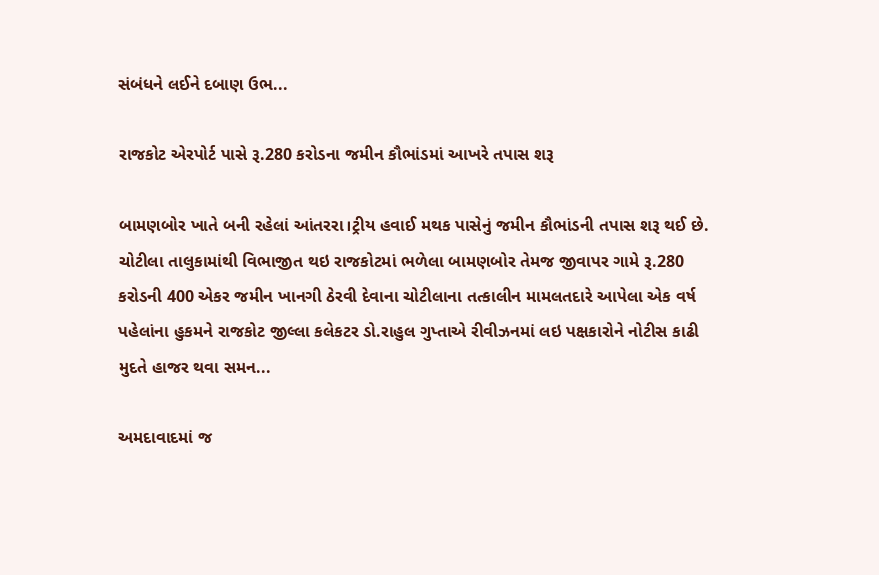સંબંધને લઈને દબાણ ઉભ...

રાજકોટ એરપોર્ટ પાસે રૂ.280 કરોડના જમીન કૌભાંડમાં આખરે તપાસ શરૂ

બામણબોર ખાતે બની રહેલાં આંતરરા।ટ્રીય હવાઈ મથક પાસેનું જમીન કૌભાંડની તપાસ શરૂ થઈ છે. ચોટીલા તાલુકામાંથી વિભાજીત થઇ રાજકોટમાં ભળેલા બામણબોર તેમજ જીવાપર ગામે રૂ.280 કરોડની 400 એકર જમીન ખાનગી ઠેરવી દેવાના ચોટીલાના તત્કાલીન મામલતદારે આપેલા એક વર્ષ પહેલાંના હુકમને રાજકોટ જીલ્લા કલેકટર ડો.રાહુલ ગુપ્તાએ રીવીઝનમાં લઇ પક્ષકારોને નોટીસ કાઢી મુદતે હાજર થવા સમન...

અમદાવાદમાં જ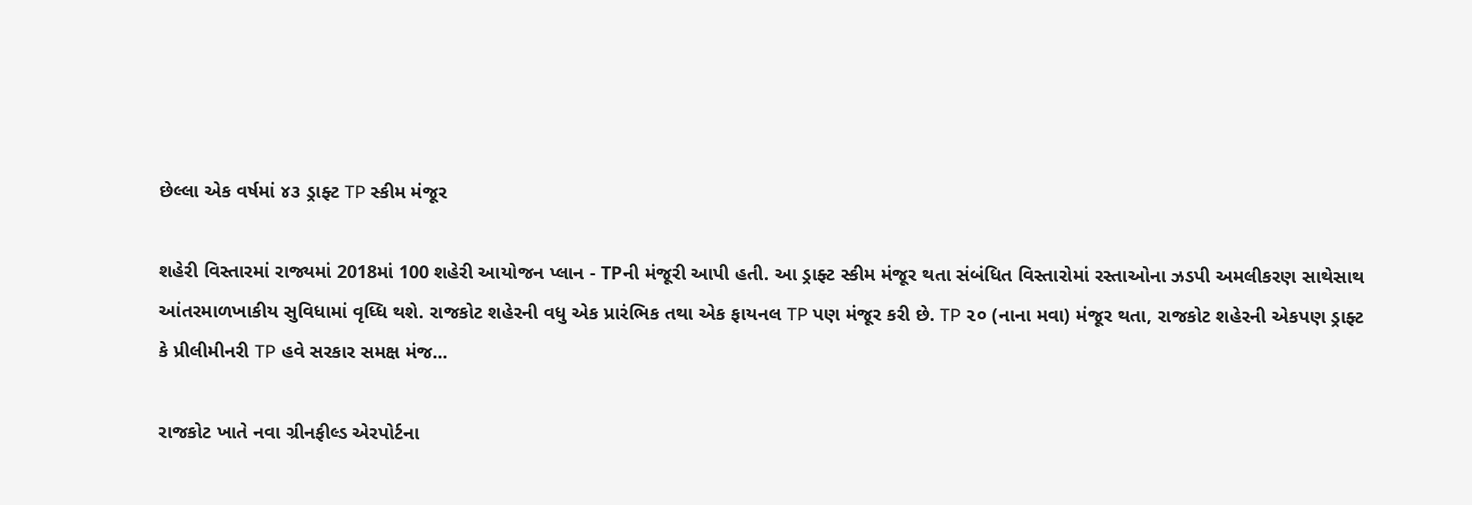છેલ્લા એક વર્ષમાં ૪૩ ડ્રાફ્ટ TP સ્કીમ મંજૂર

શહેરી વિસ્તારમાં રાજ્યમાં 2018માં 100 શહેરી આયોજન પ્લાન - TPની મંજૂરી આપી હતી. આ ડ્રાફ્ટ સ્કીમ મંજૂર થતા સંબંધિત વિસ્તારોમાં રસ્તાઓના ઝડપી અમલીકરણ સાથેસાથ આંતરમાળખાકીય સુવિધામાં વૃધ્ધિ થશે. રાજકોટ શહેરની વધુ એક પ્રારંભિક તથા એક ફાયનલ TP પણ મંજૂર કરી છે. TP ૨૦ (નાના મવા) મંજૂર થતા, રાજકોટ શહેરની એકપણ ડ્રાફ્ટ કે પ્રીલીમીનરી TP હવે સરકાર સમક્ષ મંજ...

રાજકોટ ખાતે નવા ગ્રીનફીલ્ડ એરપોર્ટના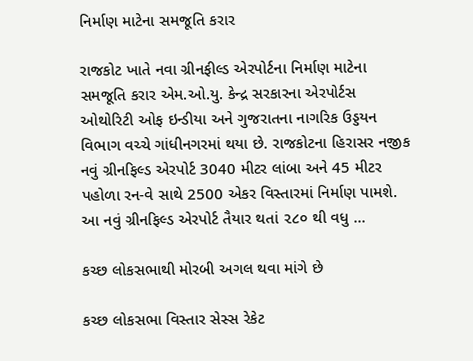નિર્માણ માટેના સમજૂતિ કરાર

રાજકોટ ખાતે નવા ગ્રીનફીલ્ડ એરપોર્ટના નિર્માણ માટેના સમજૂતિ કરાર એમ.ઓ.યુ. કેન્દ્ર સરકારના એરપોર્ટસ ઓથોરિટી ઓફ ઇન્ડીયા અને ગુજરાતના નાગરિક ઉડ્ડયન વિભાગ વચ્ચે ગાંધીનગરમાં થયા છે. રાજકોટના હિરાસર નજીક નવું ગ્રીનફિલ્ડ એરપોર્ટ 3040 મીટર લાંબા અને 45 મીટર પહોળા રન-વે સાથે 2500 એકર વિસ્તારમાં નિર્માણ પામશે. આ નવું ગ્રીનફિલ્ડ એરપોર્ટ તૈયાર થતાં ૨૮૦ થી વધુ ...

કચ્છ લોકસભાથી મોરબી અગલ થવા માંગે છે

કચ્છ લોકસભા વિસ્તાર સેસ્સ રેકેટ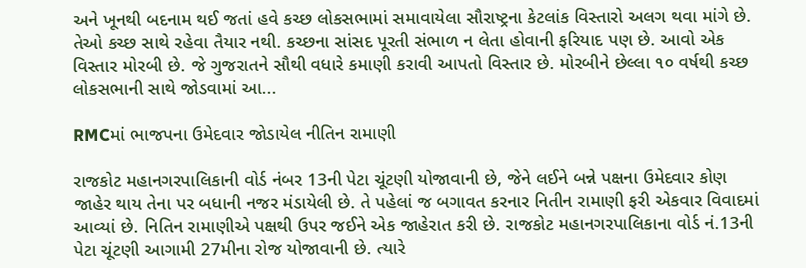અને ખૂનથી બદનામ થઈ જતાં હવે કચ્છ લોકસભામાં સમાવાયેલા સૌરાષ્ટ્રના કેટલાંક વિસ્તારો અલગ થવા માંગે છે. તેઓ કચ્છ સાથે રહેવા તૈયાર નથી. કચ્છના સાંસદ પૂરતી સંભાળ ન લેતા હોવાની ફરિયાદ પણ છે. આવો એક વિસ્તાર મોરબી છે. જે ગુજરાતને સૌથી વધારે કમાણી કરાવી આપતો વિસ્તાર છે. મોરબીને છેલ્લા ૧૦ વર્ષથી કચ્છ લોકસભાની સાથે જોડવામાં આ...

RMCમાં ભાજપના ઉમેદવાર જોડાયેલ નીતિન રામાણી

રાજકોટ મહાનગરપાલિકાની વોર્ડ નંબર 13ની પેટા ચૂંટણી યોજાવાની છે, જેને લઈને બન્ને પક્ષના ઉમેદવાર કોણ જાહેર થાય તેના પર બધાની નજર મંડાયેલી છે. તે પહેલાં જ બગાવત કરનાર નિતીન રામાણી ફરી એકવાર વિવાદમાં આવ્યાં છે. નિતિન રામાણીએ પક્ષથી ઉપર જઈને એક જાહેરાત કરી છે. રાજકોટ મહાનગરપાલિકાના વોર્ડ નં.13ની પેટા ચૂંટણી આગામી 27મીના રોજ યોજાવાની છે. ત્યારે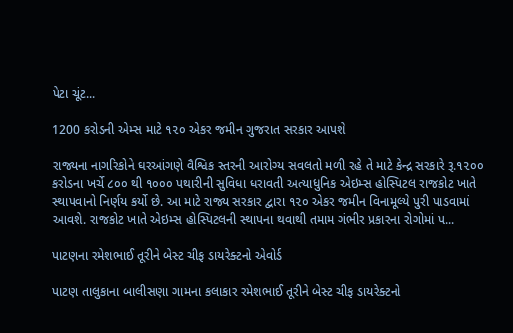પેટા ચૂંટ...

1200 કરોડની એમ્સ માટે ૧૨૦ એકર જમીન ગુજરાત સરકાર આપશે

રાજ્યના નાગરિકોને ઘરઆંગણે વૈશ્વિક સ્તરની આરોગ્ય સવલતો મળી રહે તે માટે કેન્દ્ર સરકારે રૂ.૧૨૦૦ કરોડના ખર્ચે ૮૦૦ થી ૧૦૦૦ પથારીની સુવિધા ધરાવતી અત્યાધુનિક એઇમ્સ હોસ્પિટલ રાજકોટ ખાતે સ્થાપવાનો નિર્ણય કર્યો છે. આ માટે રાજ્ય સરકાર દ્વારા ૧૨૦ એકર જમીન વિનામૂલ્યે પુરી પાડવામાં આવશે. રાજકોટ ખાતે એઇમ્સ હોસ્પિટલની સ્થાપના થવાથી તમામ ગંભીર પ્રકારના રોગોમાં પ...

પાટણના રમેશભાઈ તૂરીને બેસ્ટ ચીફ ડાયરેક્ટનો એવોર્ડ

પાટણ તાલુકાના બાલીસણા ગામના કલાકાર રમેશભાઈ તૂરીને બેસ્ટ ચીફ ડાયરેક્ટનો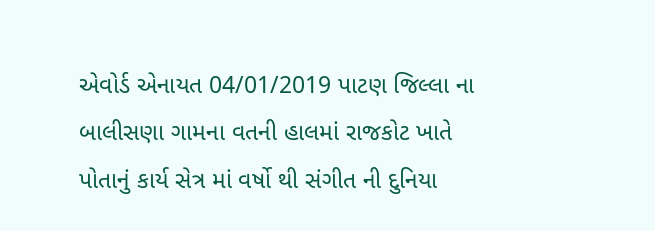એવોર્ડ એનાયત 04/01/2019 પાટણ જિલ્લા ના બાલીસણા ગામના વતની હાલમાં રાજકોટ ખાતે પોતાનું કાર્ય સેત્ર માં વર્ષો થી સંગીત ની દુનિયા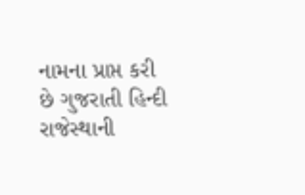નામના પ્રાપ્ત કરી છે ગુજરાતી હિન્દી રાજેસ્થાની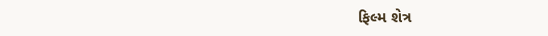ફિલ્મ શેત્ર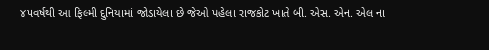૪૫વર્ષથી આ ફિલ્મી દુનિયામાં જોડાયેલા છે જેઓ પહેલા રાજકોટ ખાતે બી. એસ. એન. એલ ના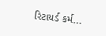રિટાયર્ડ કર્મ...